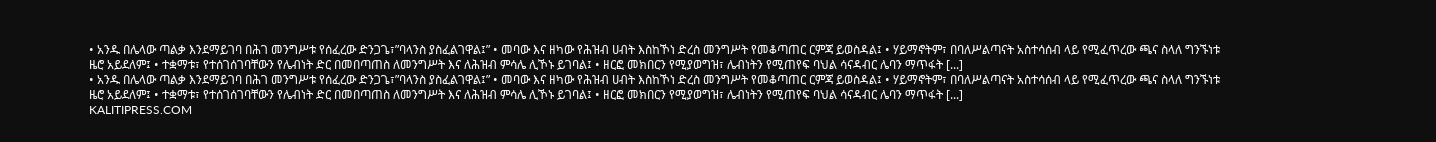• አንዱ በሌላው ጣልቃ እንደማይገባ በሕገ መንግሥቱ የሰፈረው ድንጋጌ፣”ባላንስ ያስፈልገዋል፤” • መባው እና ዘካው የሕዝብ ሀብት እስከኾነ ድረስ መንግሥት የመቆጣጠር ርምጃ ይወስዳል፤ • ሃይማኖትም፣ በባለሥልጣናት አስተሳሰብ ላይ የሚፈጥረው ጫና ስላለ ግንኙነቱ ዜሮ አይደለም፤ • ተቋማቱ፣ የተሰገሰገባቸውን የሌብነት ድር በመበጣጠስ ለመንግሥት እና ለሕዝብ ምሳሌ ሊኾኑ ይገባል፤ • ዘርፎ መክበርን የሚያወግዝ፣ ሌብነትን የሚጠየፍ ባህል ሳናዳብር ሌባን ማጥፋት [...]
• አንዱ በሌላው ጣልቃ እንደማይገባ በሕገ መንግሥቱ የሰፈረው ድንጋጌ፣”ባላንስ ያስፈልገዋል፤” • መባው እና ዘካው የሕዝብ ሀብት እስከኾነ ድረስ መንግሥት የመቆጣጠር ርምጃ ይወስዳል፤ • ሃይማኖትም፣ በባለሥልጣናት አስተሳሰብ ላይ የሚፈጥረው ጫና ስላለ ግንኙነቱ ዜሮ አይደለም፤ • ተቋማቱ፣ የተሰገሰገባቸውን የሌብነት ድር በመበጣጠስ ለመንግሥት እና ለሕዝብ ምሳሌ ሊኾኑ ይገባል፤ • ዘርፎ መክበርን የሚያወግዝ፣ ሌብነትን የሚጠየፍ ባህል ሳናዳብር ሌባን ማጥፋት [...]
KALITIPRESS.COM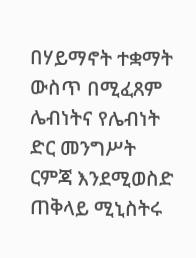በሃይማኖት ተቋማት ውስጥ በሚፈጸም ሌብነትና የሌብነት ድር መንግሥት ርምጃ እንደሚወስድ ጠቅላይ ሚኒስትሩ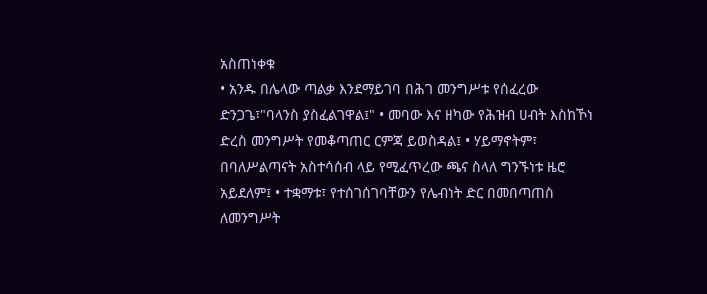አስጠነቀቁ
• አንዱ በሌላው ጣልቃ እንደማይገባ በሕገ መንግሥቱ የሰፈረው ድንጋጌ፣"ባላንስ ያስፈልገዋል፤" • መባው እና ዘካው የሕዝብ ሀብት እስከኾነ ድረስ መንግሥት የመቆጣጠር ርምጃ ይወስዳል፤ • ሃይማኖትም፣ በባለሥልጣናት አስተሳሰብ ላይ የሚፈጥረው ጫና ስላለ ግንኙነቱ ዜሮ አይደለም፤ • ተቋማቱ፣ የተሰገሰገባቸውን የሌብነት ድር በመበጣጠስ ለመንግሥት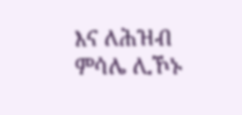እና ለሕዝብ ምሳሌ ሊኾኑ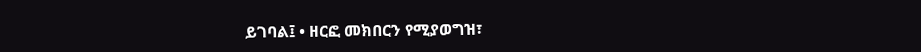ይገባል፤ • ዘርፎ መክበርን የሚያወግዝ፣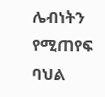ሌብነትን የሚጠየፍ ባህል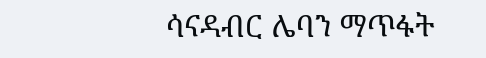ሳናዳብር ሌባን ማጥፋት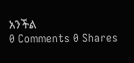አንችል
0 Comments 0 Shares